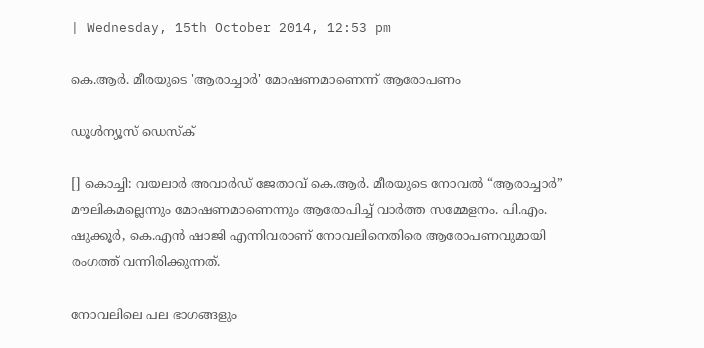| Wednesday, 15th October 2014, 12:53 pm

കെ.ആര്‍. മീരയുടെ 'ആരാച്ചാര്‍' മോഷണമാണെന്ന് ആരോപണം

ഡൂള്‍ന്യൂസ് ഡെസ്‌ക്

[] കൊച്ചി: വയലാര്‍ അവാര്‍ഡ് ജേതാവ് കെ.ആര്‍. മീരയുടെ നോവല്‍ “ആരാച്ചാര്‍” മൗലികമല്ലെന്നും മോഷണമാണെന്നും ആരോപിച്ച് വാര്‍ത്ത സമ്മേളനം. പി.എം. ഷുക്കൂര്‍, കെ.എന്‍ ഷാജി എന്നിവരാണ് നോവലിനെതിരെ ആരോപണവുമായി രംഗത്ത് വന്നിരിക്കുന്നത്.

നോവലിലെ പല ഭാഗങ്ങളും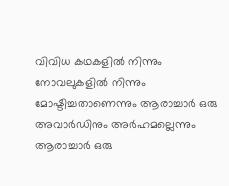വിവിധ കഥകളില്‍ നിന്നും നോവലുകളില്‍ നിന്നും മോഷ്ടിച്ചതാണെന്നും ആരാച്ചാര്‍ ഒരു അവാര്‍ഡിനും അര്‍ഹമല്ലെന്നും ആരാച്ചാര്‍ ഒരു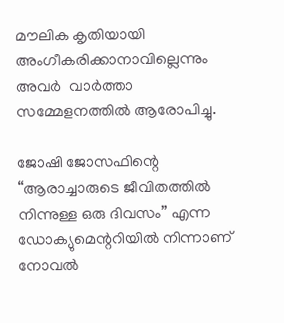മൗലിക കൃതിയായി അംഗീകരിക്കാനാവില്ലെന്നും അവര്‍  വാര്‍ത്താ സമ്മേളനത്തില്‍ ആരോപിച്ചു.

ജോഷി ജോസഫിന്റെ “ആരാച്ചാരുടെ ജീവിതത്തില്‍ നിന്നുള്ള ഒരു ദിവസം” എന്ന ഡോക്യുമെന്ററിയില്‍ നിന്നാണ് നോവല്‍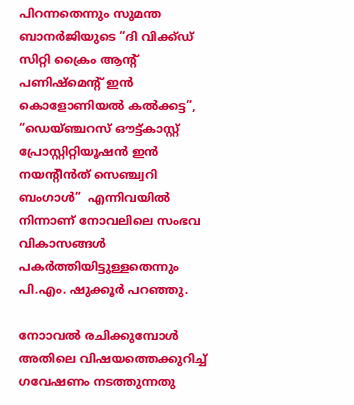പിറന്നതെന്നും സുമന്ത ബാനര്‍ജിയുടെ “ദി വിക്ക്ഡ് സിറ്റി ക്രൈം ആന്റ് പണിഷ്‌മെന്റ് ഇന്‍ കൊളോണിയല്‍ കല്‍ക്കട്ട”, “ഡെയ്ഞ്ചറസ് ഔട്ട്കാസ്റ്റ് പ്രോസ്റ്റിറ്റിയൂഷന്‍ ഇന്‍ നയന്റീന്‍ത് സെഞ്ച്വറി ബംഗാള്‍”  എന്നിവയില്‍ നിന്നാണ് നോവലിലെ സംഭവ വികാസങ്ങള്‍ പകര്‍ത്തിയിട്ടുള്ളതെന്നും പി.എം. ഷുക്കൂര്‍ പറഞ്ഞു.

നോാവല്‍ രചിക്കുമ്പോള്‍ അതിലെ വിഷയത്തെക്കുറിച്ച് ഗവേഷണം നടത്തുന്നതു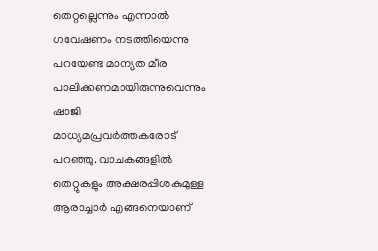തെറ്റല്ലെന്നും എന്നാല്‍ ഗവേഷണം നടത്തിയെന്നു പറയേണ്ട മാന്യത മീര പാലിക്കണമായിരുന്നുവെന്നും ഷാജി മാധ്യമപ്രവര്‍ത്തകരോട് പറഞ്ഞു. വാചകങ്ങളില്‍ തെറ്റുകളും അക്ഷരപ്പിശകുമുള്ള ആരാച്ചാര്‍ എങ്ങനെയാണ്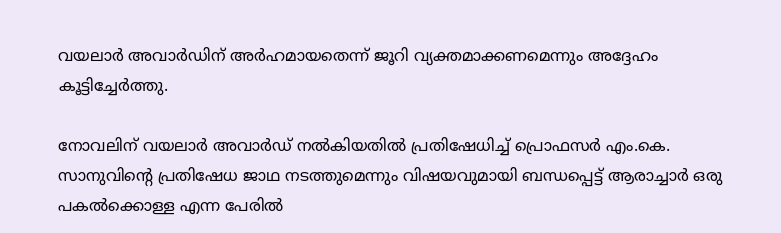വയലാര്‍ അവാര്‍ഡിന് അര്‍ഹമായതെന്ന് ജൂറി വ്യക്തമാക്കണമെന്നും അദ്ദേഹം കൂട്ടിച്ചേര്‍ത്തു.

നോവലിന് വയലാര്‍ അവാര്‍ഡ് നല്‍കിയതില്‍ പ്രതിഷേധിച്ച് പ്രൊഫസര്‍ എം.കെ. സാനുവിന്റെ പ്രതിഷേധ ജാഥ നടത്തുമെന്നും വിഷയവുമായി ബന്ധപ്പെട്ട് ആരാച്ചാര്‍ ഒരു പകല്‍ക്കൊള്ള എന്ന പേരില്‍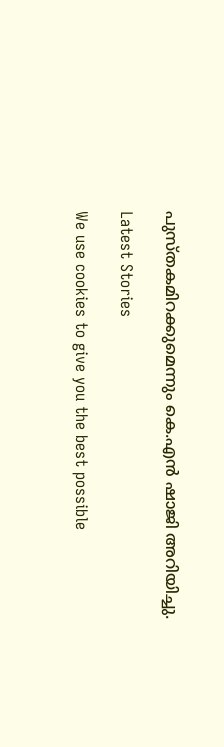പുസ്തകമിറക്കുമെന്നും കെ.എന്‍ ഷാജി അറിയിച്ചു.

Latest Stories

We use cookies to give you the best possible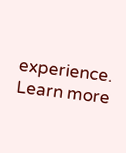experience. Learn more